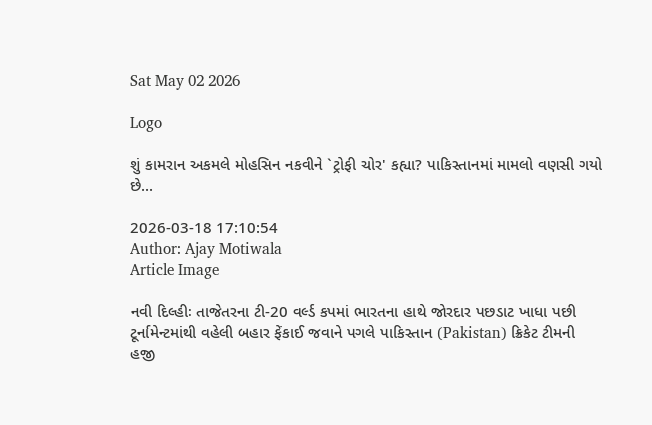Sat May 02 2026

Logo

શું કામરાન અકમલે મોહસિન નકવીને `ટ્રોફી ચોર' કહ્યા? પાકિસ્તાનમાં મામલો વણસી ગયો છે...

2026-03-18 17:10:54
Author: Ajay Motiwala
Article Image

નવી દિલ્હીઃ તાજેતરના ટી-20 વર્લ્ડ કપમાં ભારતના હાથે જોરદાર પછડાટ ખાધા પછી ટૂર્નામેન્ટમાંથી વહેલી બહાર ફેંકાઈ જવાને પગલે પાકિસ્તાન (Pakistan) ક્રિકેટ ટીમની હજી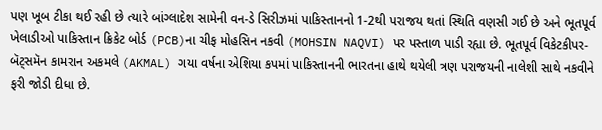પણ ખૂબ ટીકા થઈ રહી છે ત્યારે બાંગ્લાદેશ સામેની વન-ડે સિરીઝમાં પાકિસ્તાનનો 1-2થી પરાજય થતાં સ્થિતિ વણસી ગઈ છે અને ભૂતપૂર્વ ખેલાડીઓ પાકિસ્તાન ક્રિકેટ બોર્ડ (PCB)ના ચીફ મોહસિન નકવી (MOHSIN NAQVI) પર પસ્તાળ પાડી રહ્યા છે. ભૂતપૂર્વ વિકેટકીપર-બૅટ્સમૅન કામરાન અકમલે (AKMAL) ગયા વર્ષના એશિયા કપમાં પાકિસ્તાનની ભારતના હાથે થયેલી ત્રણ પરાજયની નાલેશી સાથે નકવીને ફરી જોડી દીધા છે.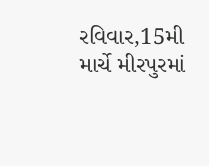રવિવાર,15મી માર્ચે મીરપુરમાં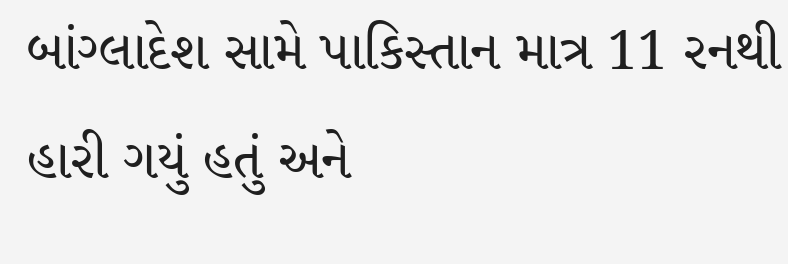બાંગ્લાદેશ સામે પાકિસ્તાન માત્ર 11 રનથી હારી ગયું હતું અને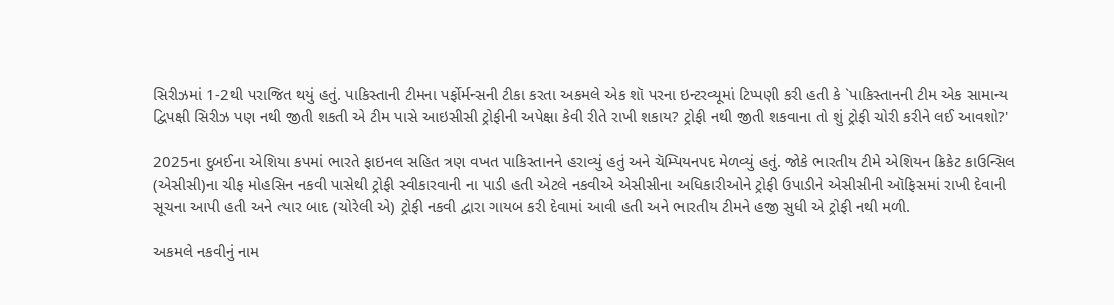સિરીઝમાં 1-2થી પરાજિત થયું હતું. પાકિસ્તાની ટીમના પર્ફોર્મન્સની ટીકા કરતા અકમલે એક શૉ પરના ઇન્ટરવ્યૂમાં ટિપ્પણી કરી હતી કે `પાકિસ્તાનની ટીમ એક સામાન્ય દ્વિપક્ષી સિરીઝ પણ નથી જીતી શકતી એ ટીમ પાસે આઇસીસી ટ્રોફીની અપેક્ષા કેવી રીતે રાખી શકાય? ટ્રોફી નથી જીતી શકવાના તો શું ટ્રોફી ચોરી કરીને લઈ આવશો?'

2025ના દુબઈના એશિયા કપમાં ભારતે ફાઇનલ સહિત ત્રણ વખત પાકિસ્તાનને હરાવ્યું હતું અને ચૅમ્પિયનપદ મેળવ્યું હતું. જોકે ભારતીય ટીમે એશિયન ક્રિકેટ કાઉન્સિલ (એસીસી)ના ચીફ મોહસિન નકવી પાસેથી ટ્રોફી સ્વીકારવાની ના પાડી હતી એટલે નકવીએ એસીસીના અધિકારીઓને ટ્રોફી ઉપાડીને એસીસીની ઑફિસમાં રાખી દેવાની સૂચના આપી હતી અને ત્યાર બાદ (ચોરેલી એ) ટ્રોફી નકવી દ્વારા ગાયબ કરી દેવામાં આવી હતી અને ભારતીય ટીમને હજી સુધી એ ટ્રોફી નથી મળી.

અકમલે નકવીનું નામ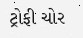ટ્રોફી ચોર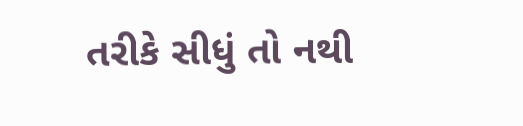તરીકે સીધું તો નથી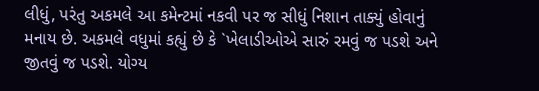લીધું, પરંતુ અકમલે આ કમેન્ટમાં નકવી પર જ સીધું નિશાન તાક્યું હોવાનું મનાય છે. અકમલે વધુમાં કહ્યું છે કે `ખેલાડીઓએ સારું રમવું જ પડશે અને જીતવું જ પડશે. યોગ્ય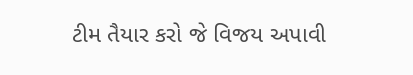ટીમ તૈયાર કરો જે વિજય અપાવી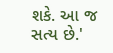શકે. આ જ સત્ય છે.'